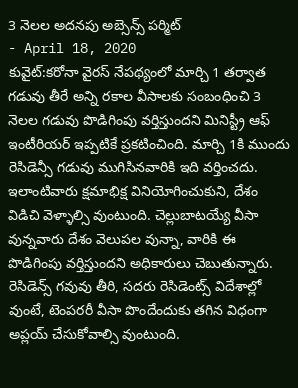3 నెలల అదనపు అబ్సెన్స్ పర్మిట్
- April 18, 2020
కువైట్:కరోనా వైరస్ నేపథ్యంలో మార్చి 1 తర్వాత గడువు తీరే అన్ని రకాల వీసాలకు సంబంధించి 3 నెలల గడువు పొడిగింపు వర్తిస్తుందని మినిస్ట్రీ ఆఫ్ ఇంటీరియర్ ఇప్పటికే ప్రకటించింది. మార్చి 1కి ముందు రెసిడెన్సీ గడువు ముగిసినవారికి ఇది వర్తించదు. ఇలాంటివారు క్షమాభిక్ష వినియోగించుకుని, దేశం విడిచి వెళ్ళాల్సి వుంటుంది. చెల్లుబాటయ్యే వీసా వున్నవారు దేశం వెలుపల వున్నా, వారికి ఈ పొడిగింపు వర్తిస్తుందని అధికారులు చెబుతున్నారు. రెసిడెన్స్ గవువు తీరి, సదరు రెసిడెంట్స్ విదేశాల్లో వుంటే, టెంపరరీ వీసా పొందేందుకు తగిన విధంగా అప్లయ్ చేసుకోవాల్సి వుంటుంది.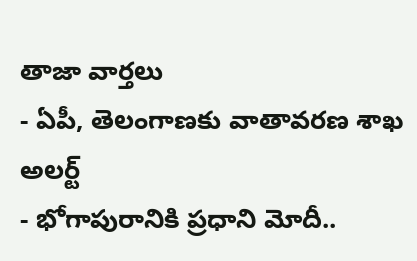తాజా వార్తలు
- ఏపీ, తెలంగాణకు వాతావరణ శాఖ అలర్ట్
- భోగాపురానికి ప్రధాని మోదీ..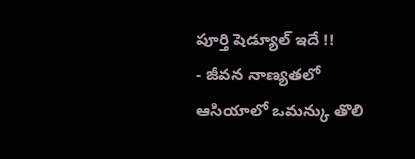పూర్తి షెడ్యూల్ ఇదే !!
- జీవన నాణ్యతలో ఆసియాలో ఒమన్కు తొలి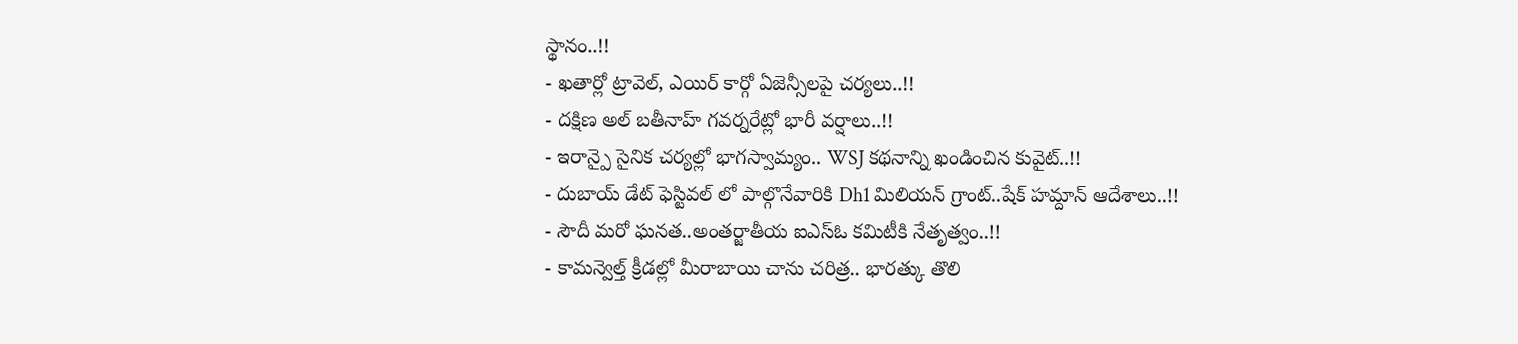స్థానం..!!
- ఖతార్లో ట్రావెల్, ఎయిర్ కార్గో ఏజెన్సీలపై చర్యలు..!!
- దక్షిణ అల్ బతీనాహ్ గవర్నరేట్లో భారీ వర్షాలు..!!
- ఇరాన్పై సైనిక చర్యల్లో భాగస్వామ్యం.. WSJ కథనాన్ని ఖండించిన కువైట్..!!
- దుబాయ్ డేట్ ఫెస్టివల్ లో పాల్గొనేవారికి Dh1 మిలియన్ గ్రాంట్..షేక్ హమ్దాన్ ఆదేశాలు..!!
- సౌదీ మరో ఘనత..అంతర్జాతీయ ఐఎస్ఓ కమిటీకి నేతృత్వం..!!
- కామన్వెల్త్ క్రీడల్లో మీరాబాయి చాను చరిత్ర.. భారత్కు తొలి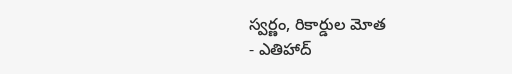స్వర్ణం, రికార్డుల మోత
- ఎతిహాద్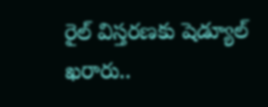రైల్ విస్తరణకు షెడ్యూల్ ఖరారు..